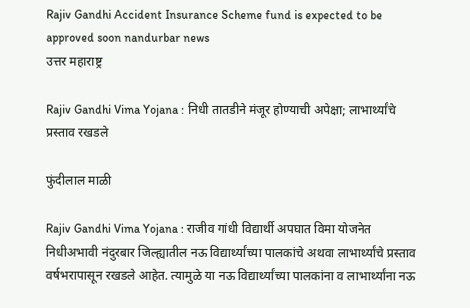Rajiv Gandhi Accident Insurance Scheme fund is expected to be approved soon nandurbar news
उत्तर महाराष्ट्र

Rajiv Gandhi Vima Yojana : निधी तातडीने मंजूर होण्याची अपेक्षा; लाभार्थ्यांचे प्रस्ताव रखडले

फुंदीलाल माळी

Rajiv Gandhi Vima Yojana : राजीव गांधी विद्यार्थी अपघात विमा योजनेत निधीअभावी नंदुरबार जिल्ह्यातील नऊ विद्यार्थ्यांच्या पालकांचे अथवा लाभार्थ्यांचे प्रस्ताव वर्षभरापासून रखडले आहेत. त्यामुळे या नऊ विद्यार्थ्यांच्या पालकांना व लाभार्थ्यांना नऊ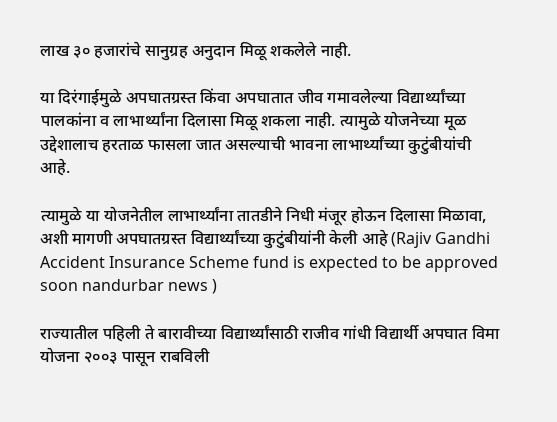लाख ३० हजारांचे सानुग्रह अनुदान मिळू शकलेले नाही.

या दिरंगाईमुळे अपघातग्रस्त किंवा अपघातात जीव गमावलेल्या विद्यार्थ्यांच्या पालकांना व लाभार्थ्यांना दिलासा मिळू शकला नाही. त्यामुळे योजनेच्या मूळ उद्देशालाच हरताळ फासला जात असल्याची भावना लाभार्थ्यांच्या कुटुंबीयांची आहे.

त्यामुळे या योजनेतील लाभार्थ्यांना तातडीने निधी मंजूर होऊन दिलासा मिळावा, अशी मागणी अपघातग्रस्त विद्यार्थ्यांच्या कुटुंबीयांनी केली आहे (Rajiv Gandhi Accident Insurance Scheme fund is expected to be approved soon nandurbar news )

राज्यातील पहिली ते बारावीच्या विद्यार्थ्यांसाठी राजीव गांधी विद्यार्थी अपघात विमा योजना २००३ पासून राबविली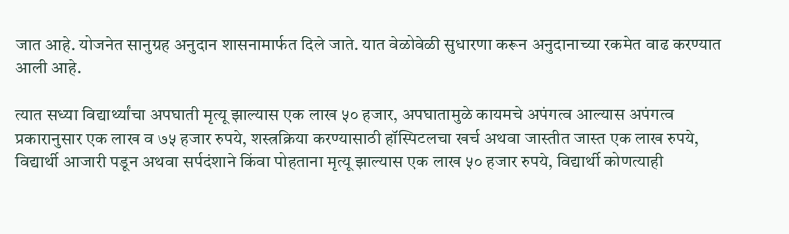जात आहे. योजनेत सानुग्रह अनुदान शासनामार्फत दिले जाते. यात वेळोवेळी सुधारणा करून अनुदानाच्या रकमेत वाढ करण्यात आली आहे.

त्यात सध्या विद्यार्थ्यांचा अपघाती मृत्यू झाल्यास एक लाख ५० हजार, अपघातामुळे कायमचे अपंगत्व आल्यास अपंगत्व प्रकारानुसार एक लाख व ७५ हजार रुपये, शस्त्रक्रिया करण्यासाठी हॉस्पिटलचा खर्च अथवा जास्तीत जास्त एक लाख रुपये, विद्यार्थी आजारी पडून अथवा सर्पदंशाने किंवा पोहताना मृत्यू झाल्यास एक लाख ५० हजार रुपये, विद्यार्थी कोणत्याही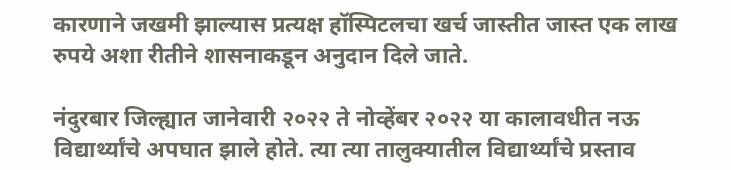कारणाने जखमी झाल्यास प्रत्यक्ष हॉस्पिटलचा खर्च जास्तीत जास्त एक लाख रुपये अशा रीतीने शासनाकडून अनुदान दिले जाते.

नंदुरबार जिल्ह्यात जानेवारी २०२२ ते नोव्हेंबर २०२२ या कालावधीत नऊ विद्यार्थ्यांचे अपघात झाले होते. त्या त्या तालुक्यातील विद्यार्थ्यांचे प्रस्ताव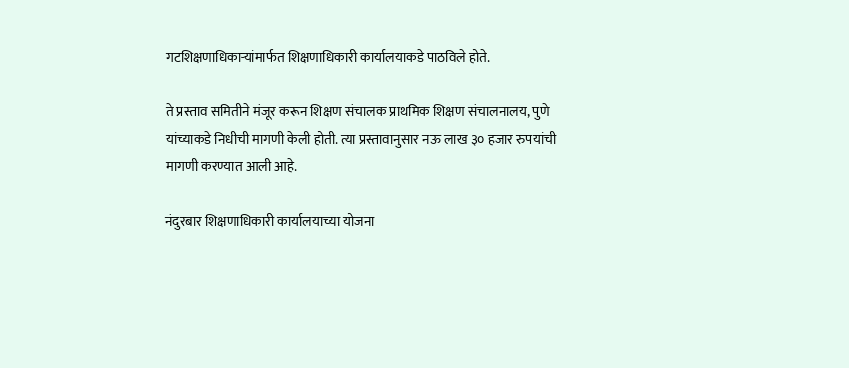गटशिक्षणाधिकाऱ्यांमार्फत शिक्षणाधिकारी कार्यालयाकडे पाठविले होते.

ते प्रस्ताव समितीने मंजूर करून शिक्षण संचालक प्राथमिक शिक्षण संचालनालय, पुणे यांच्याकडे निधीची मागणी केली होती. त्या प्रस्तावानुसार नऊ लाख ३० हजार रुपयांची मागणी करण्यात आली आहे.

नंदुरबार शिक्षणाधिकारी कार्यालयाच्या योजना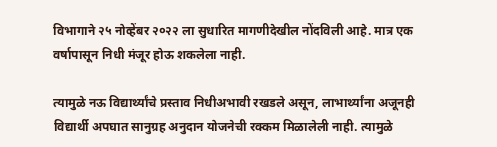विभागाने २५ नोव्हेंबर २०२२ ला सुधारित मागणीदेखील नोंदविली आहे. मात्र एक वर्षापासून निधी मंजूर होऊ शकलेला नाही.

त्यामुळे नऊ विद्यार्थ्यांचे प्रस्ताव निधीअभावी रखडले असून, लाभार्थ्यांना अजूनही विद्यार्थी अपघात सानुग्रह अनुदान योजनेची रक्कम मिळालेली नाही. त्यामुळे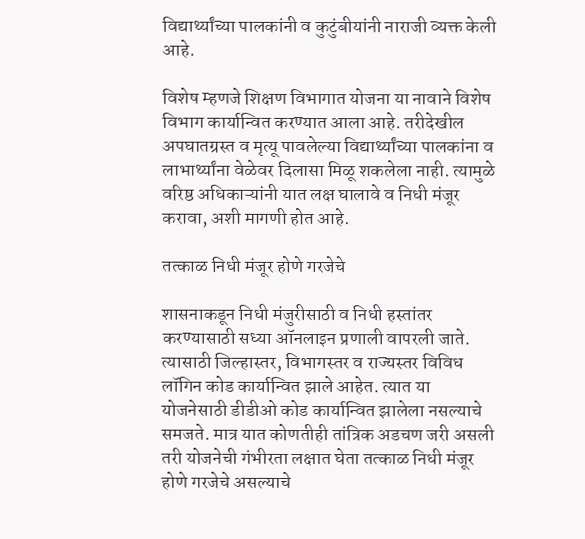विद्यार्थ्यांच्या पालकांनी व कुटुंबीयांनी नाराजी व्यक्त केली आहे.

विशेष म्हणजे शिक्षण विभागात योजना या नावाने विशेष विभाग कार्यान्वित करण्यात आला आहे. तरीदेखील अपघातग्रस्त व मृत्यू पावलेल्या विद्यार्थ्यांच्या पालकांना व लाभार्थ्यांना वेळेवर दिलासा मिळू शकलेला नाही. त्यामुळे वरिष्ठ अधिकाऱ्यांनी यात लक्ष घालावे व निधी मंजूर करावा, अशी मागणी होत आहे.

तत्काळ निधी मंजूर होणे गरजेचे

शासनाकडून निधी मंजुरीसाठी व निधी हस्तांतर करण्यासाठी सध्या ऑनलाइन प्रणाली वापरली जाते. त्यासाठी जिल्हास्तर, विभागस्तर व राज्यस्तर विविध लॉगिन कोड कार्यान्वित झाले आहेत. त्यात या योजनेसाठी डीडीओ कोड कार्यान्वित झालेला नसल्याचे समजते. मात्र यात कोणतीही तांत्रिक अडचण जरी असली तरी योजनेची गंभीरता लक्षात घेता तत्काळ निधी मंजूर होणे गरजेचे असल्याचे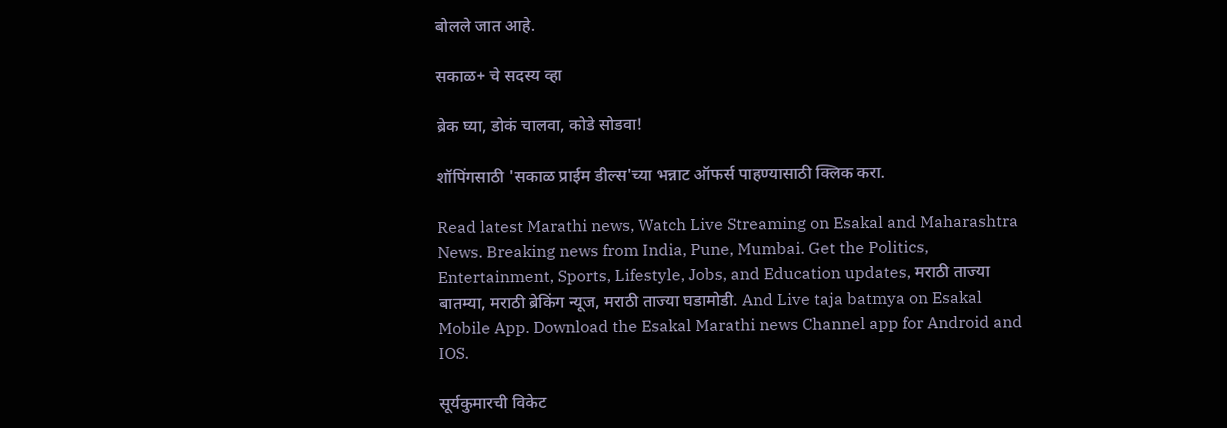बोलले जात आहे.

सकाळ+ चे सदस्य व्हा

ब्रेक घ्या, डोकं चालवा, कोडे सोडवा!

शॉपिंगसाठी 'सकाळ प्राईम डील्स'च्या भन्नाट ऑफर्स पाहण्यासाठी क्लिक करा.

Read latest Marathi news, Watch Live Streaming on Esakal and Maharashtra News. Breaking news from India, Pune, Mumbai. Get the Politics, Entertainment, Sports, Lifestyle, Jobs, and Education updates, मराठी ताज्या बातम्या, मराठी ब्रेकिंग न्यूज, मराठी ताज्या घडामोडी. And Live taja batmya on Esakal Mobile App. Download the Esakal Marathi news Channel app for Android and IOS.

सूर्यकुमारची विकेट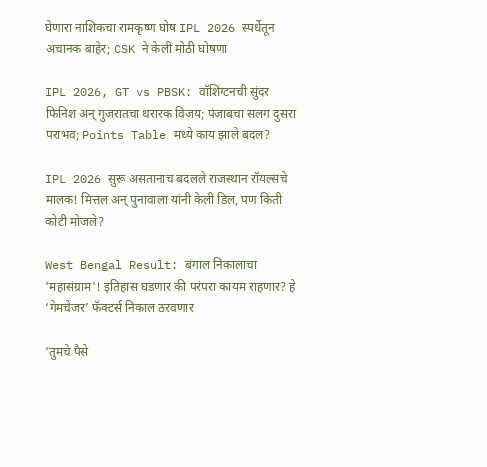घेणारा नाशिकचा रामकृष्ण घोष IPL 2026 स्पर्धेतून अचानक बाहेर; CSK ने केली मोठी घोषणा

IPL 2026, GT vs PBSK: वॉशिंग्टनची सुंदर फिनिश अन् गुजरातचा थरारक विजय; पंजाबचा सलग दुसरा पराभव; Points Table मध्ये काय झाले बदल?

IPL 2026 सुरू असतानाच बदलले राजस्थान रॉयल्सचे मालक! मित्तल अन् पुनावाला यांनी केली डिल, पण किती कोटी मोजले?

West Bengal Result: बंगाल निकालाचा 'महासंग्राम'! इतिहास घडणार की परंपरा कायम राहणार? हे ‘गेमचेंजर’ फॅक्टर्स निकाल ठरवणार

‘तुमचे पैसे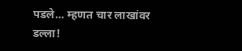पडले... म्हणत चार लाखांवर डल्ला!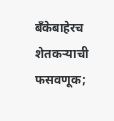बँकेबाहेरच शेतकर्‍याची फसवणूक;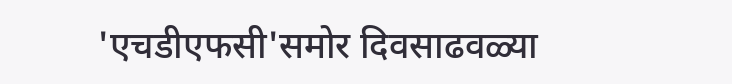'एचडीएफसी'समोर दिवसाढवळ्या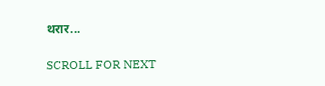थरार...

SCROLL FOR NEXT